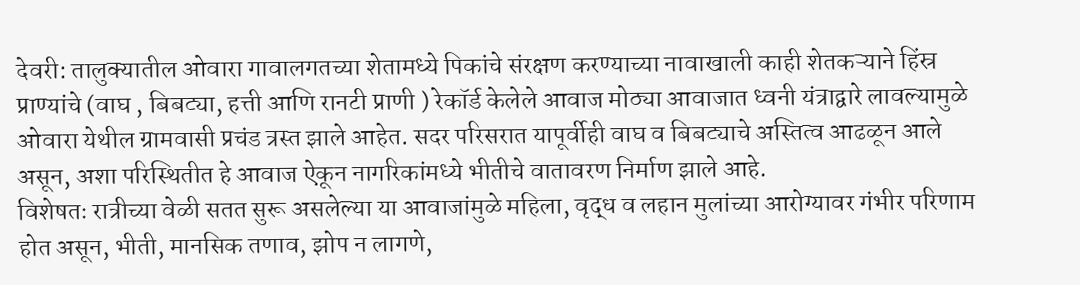देवरी: तालुक्यातील ओवारा गावालगतच्या शेतामध्ये पिकांचे संरक्षण करण्याच्या नावाखाली काही शेतकऱ्याने हिंस्र प्राण्यांचे (वाघ , बिबट्या, हत्ती आणि रानटी प्राणी ) रेकॉर्ड केलेले आवाज मोठ्या आवाजात ध्वनी यंत्राद्वारे लावल्यामुळे ओवारा येथील ग्रामवासी प्रचंड त्रस्त झाले आहेत. सदर परिसरात यापूर्वीही वाघ व बिबट्याचे अस्तित्व आढळून आले असून, अशा परिस्थितीत हे आवाज ऐकून नागरिकांमध्ये भीतीचे वातावरण निर्माण झाले आहे.
विशेषतः रात्रीच्या वेळी सतत सुरू असलेल्या या आवाजांमुळे महिला, वृद्ध व लहान मुलांच्या आरोग्यावर गंभीर परिणाम होत असून, भीती, मानसिक तणाव, झोप न लागणे,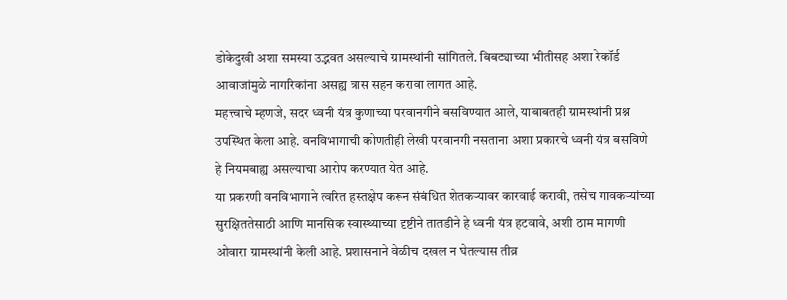डोकेदुखी अशा समस्या उद्भवत असल्याचे ग्रामस्थांनी सांगितले. बिबट्याच्या भीतीसह अशा रेकॉर्ड आवाजांमुळे नागरिकांना असह्य त्रास सहन करावा लागत आहे.
महत्त्वाचे म्हणजे, सदर ध्वनी यंत्र कुणाच्या परवानगीने बसविण्यात आले, याबाबतही ग्रामस्थांनी प्रश्न उपस्थित केला आहे. वनविभागाची कोणतीही लेखी परवानगी नसताना अशा प्रकारचे ध्वनी यंत्र बसविणे हे नियमबाह्य असल्याचा आरोप करण्यात येत आहे.
या प्रकरणी वनविभागाने त्वरित हस्तक्षेप करून संबंधित शेतकऱ्यावर कारवाई करावी, तसेच गावकऱ्यांच्या सुरक्षिततेसाठी आणि मानसिक स्वास्थ्याच्या दृष्टीने तातडीने हे ध्वनी यंत्र हटवावे, अशी ठाम मागणी ओवारा ग्रामस्थांनी केली आहे. प्रशासनाने वेळीच दखल न घेतल्यास तीव्र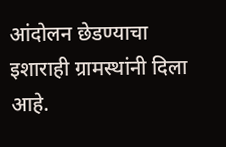आंदोलन छेडण्याचा इशाराही ग्रामस्थांनी दिला आहे.